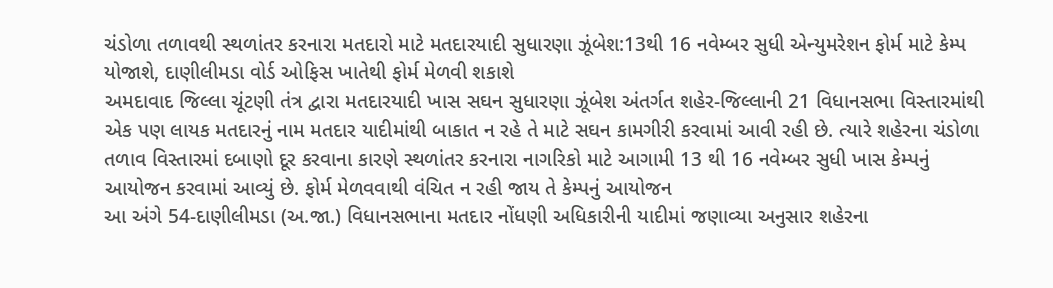ચંડોળા તળાવથી સ્થળાંતર કરનારા મતદારો માટે મતદારયાદી સુધારણા ઝૂંબેશ:13થી 16 નવેમ્બર સુધી એન્યુમરેશન ફોર્મ માટે કેમ્પ યોજાશે, દાણીલીમડા વોર્ડ ઓફિસ ખાતેથી ફોર્મ મેળવી શકાશે
અમદાવાદ જિલ્લા ચૂંટણી તંત્ર દ્વારા મતદારયાદી ખાસ સઘન સુધારણા ઝૂંબેશ અંતર્ગત શહેર-જિલ્લાની 21 વિધાનસભા વિસ્તારમાંથી એક પણ લાયક મતદારનું નામ મતદાર યાદીમાંથી બાકાત ન રહે તે માટે સઘન કામગીરી કરવામાં આવી રહી છે. ત્યારે શહેરના ચંડોળા તળાવ વિસ્તારમાં દબાણો દૂર કરવાના કારણે સ્થળાંતર કરનારા નાગરિકો માટે આગામી 13 થી 16 નવેમ્બર સુધી ખાસ કેમ્પનું આયોજન કરવામાં આવ્યું છે. ફોર્મ મેળવવાથી વંચિત ન રહી જાય તે કેમ્પનું આયોજન
આ અંગે 54-દાણીલીમડા (અ.જા.) વિધાનસભાના મતદાર નોંધણી અધિકારીની યાદીમાં જણાવ્યા અનુસાર શહેરના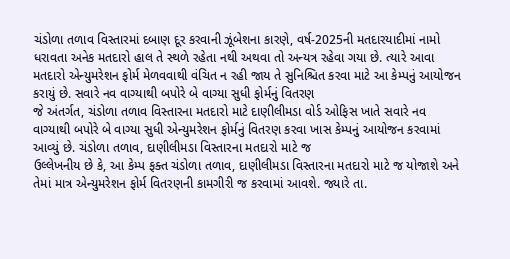ચંડોળા તળાવ વિસ્તારમાં દબાણ દૂર કરવાની ઝૂંબેશના કારણે, વર્ષ-2025ની મતદારયાદીમાં નામો ધરાવતા અનેક મતદારો હાલ તે સ્થળે રહેતા નથી અથવા તો અન્યત્ર રહેવા ગયા છે. ત્યારે આવા મતદારો એન્યુમરેશન ફોર્મ મેળવવાથી વંચિત ન રહી જાય તે સુનિશ્ચિત કરવા માટે આ કેમ્પનું આયોજન કરાયું છે. સવારે નવ વાગ્યાથી બપોરે બે વાગ્યા સુધી ફોર્મનું વિતરણ
જે અંતર્ગત, ચંડોળા તળાવ વિસ્તારના મતદારો માટે દાણીલીમડા વોર્ડ ઓફિસ ખાતે સવારે નવ વાગ્યાથી બપોરે બે વાગ્યા સુધી એન્યુમરેશન ફોર્મનું વિતરણ કરવા ખાસ કેમ્પનું આયોજન કરવામાં આવ્યું છે. ચંડોળા તળાવ, દાણીલીમડા વિસ્તારના મતદારો માટે જ
ઉલ્લેખનીય છે કે, આ કેમ્પ ફક્ત ચંડોળા તળાવ, દાણીલીમડા વિસ્તારના મતદારો માટે જ યોજાશે અને તેમાં માત્ર એન્યુમરેશન ફોર્મ વિતરણની કામગીરી જ કરવામાં આવશે. જ્યારે તા.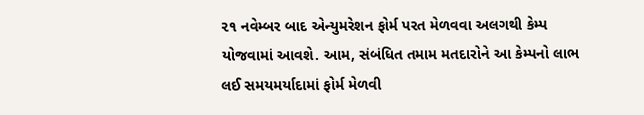૨૧ નવેમ્બર બાદ એન્યુમરેશન ફોર્મ પરત મેળવવા અલગથી કેમ્પ યોજવામાં આવશે. આમ, સંબંધિત તમામ મતદારોને આ કેમ્પનો લાભ લઈ સમયમર્યાદામાં ફોર્મ મેળવી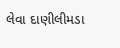લેવા દાણીલીમડા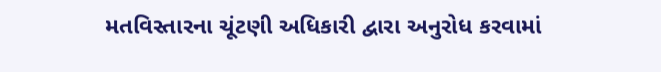મતવિસ્તારના ચૂંટણી અધિકારી દ્વારા અનુરોધ કરવામાં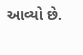આવ્યો છે.